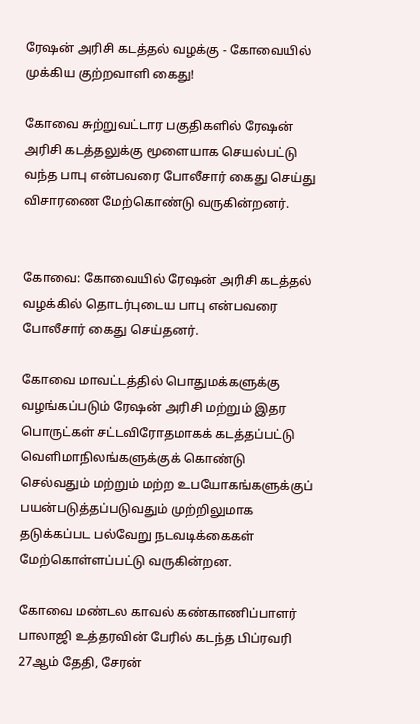ரேஷன் அரிசி கடத்தல் வழக்கு - கோவையில் முக்கிய குற்றவாளி கைது!

கோவை சுற்றுவட்டார பகுதிகளில் ரேஷன் அரிசி கடத்தலுக்கு மூளையாக செயல்பட்டு வந்த பாபு என்பவரை போலீசார் கைது செய்து விசாரணை மேற்கொண்டு வருகின்றனர்.


கோவை: கோவையில் ரேஷன் அரிசி கடத்தல் வழக்கில் தொடர்புடைய பாபு என்பவரை போலீசார் கைது செய்தனர்.

கோவை மாவட்டத்தில் பொதுமக்களுக்கு வழங்கப்படும் ரேஷன் அரிசி மற்றும் இதர பொருட்கள் சட்டவிரோதமாகக் கடத்தப்பட்டு வெளிமாநிலங்களுக்குக் கொண்டு செல்வதும் மற்றும் மற்ற உபயோகங்களுக்குப் பயன்படுத்தப்படுவதும் முற்றிலுமாக தடுக்கப்பட பல்வேறு நடவடிக்கைகள் மேற்கொள்ளப்பட்டு வருகின்றன.

கோவை மண்டல காவல் கண்காணிப்பாளர் பாலாஜி உத்தரவின் பேரில் கடந்த பிப்ரவரி 27ஆம் தேதி, சேரன்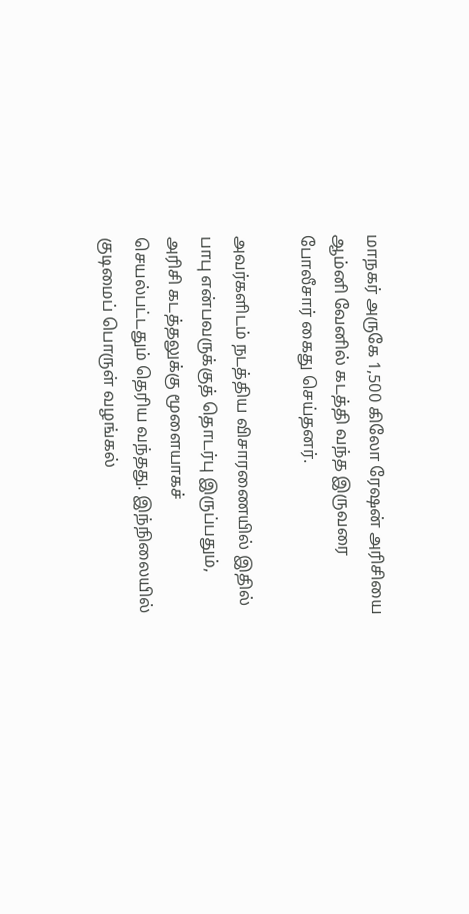மாநகர் அருகே 1,500 கிலோ ரேஷன் அரிசியை ஆம்னி வேனில் கடத்தி வந்த இருவரை போலீசார் கைது செய்தனர்.

அவர்களிடம் நடத்திய விசாரணையில் இதில் பாபு என்பவருக்குத் தொடர்பு இருப்பதும், அரிசி கடத்தலுக்கு மூளையாகச் செயல்பட்டதும் தெரிய வந்தது. இந்நிலையில் குடிமைப் பொருள் வழங்கல்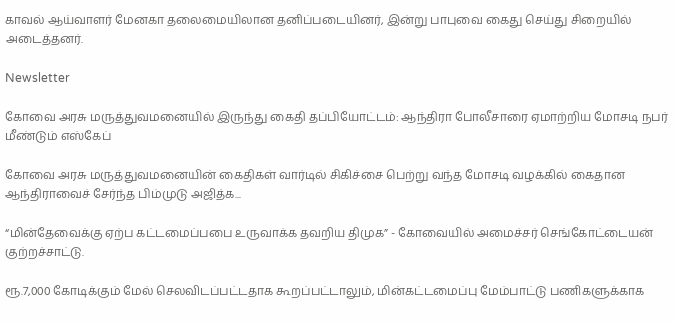காவல் ஆய்வாளர் மேனகா தலைமையிலான தனிப்படையினர், இன்று பாபுவை கைது செய்து சிறையில் அடைத்தனர்.

Newsletter

கோவை அரசு மருத்துவமனையில் இருந்து கைதி தப்பியோட்டம்: ஆந்திரா போலீசாரை ஏமாற்றிய மோசடி நபர் மீண்டும் எஸ்கேப்

கோவை அரசு மருத்துவமனையின் கைதிகள் வார்டில் சிகிச்சை பெற்று வந்த மோசடி வழக்கில் கைதான ஆந்திராவைச் சேர்ந்த பிம்முடு அஜித்க...

“மின்தேவைக்கு ஏற்ப கட்டமைப்பபை உருவாக்க தவறிய திமுக” - கோவையில் அமைச்சர் செங்கோட்டையன் குற்றச்சாட்டு.

ரூ.7,000 கோடிக்கும் மேல் செலவிடப்பட்டதாக கூறப்பட்டாலும், மின்கட்டமைப்பு மேம்பாட்டு பணிகளுக்காக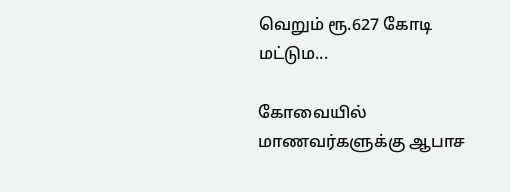வெறும் ரூ.627 கோடி மட்டும...

கோவையில் மாணவர்களுக்கு ஆபாச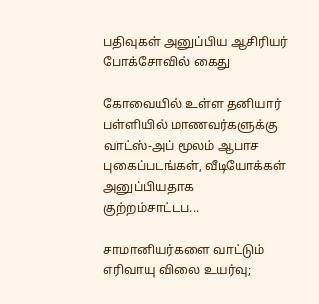பதிவுகள் அனுப்பிய ஆசிரியர் போக்சோவில் கைது

கோவையில் உள்ள தனியார் பள்ளியில் மாணவர்களுக்கு வாட்ஸ்-அப் மூலம் ஆபாச புகைப்படங்கள், வீடியோக்கள் அனுப்பியதாக குற்றம்சாட்டப...

சாமானியர்களை வாட்டும் எரிவாயு விலை உயர்வு;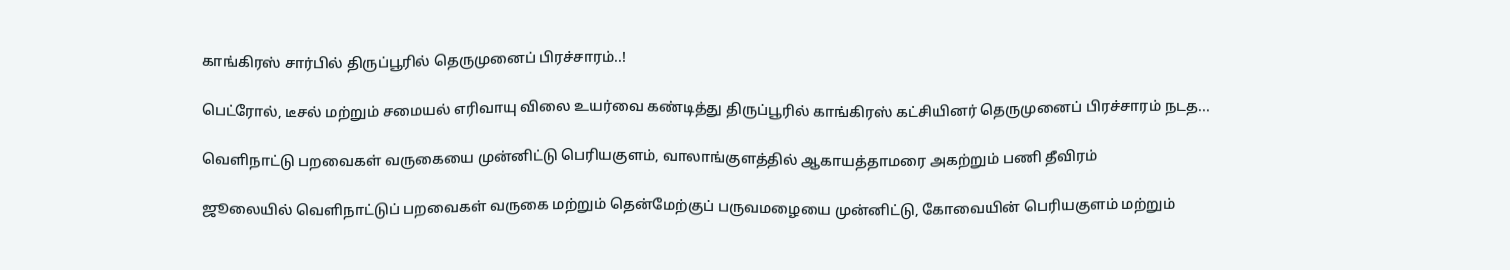காங்கிரஸ் சார்பில் திருப்பூரில் தெருமுனைப் பிரச்சாரம்..!

பெட்ரோல், டீசல் மற்றும் சமையல் எரிவாயு விலை உயர்வை கண்டித்து திருப்பூரில் காங்கிரஸ் கட்சியினர் தெருமுனைப் பிரச்சாரம் நடத...

வெளிநாட்டு பறவைகள் வருகையை முன்னிட்டு பெரியகுளம், வாலாங்குளத்தில் ஆகாயத்தாமரை அகற்றும் பணி தீவிரம்

ஜூலையில் வெளிநாட்டுப் பறவைகள் வருகை மற்றும் தென்மேற்குப் பருவமழையை முன்னிட்டு, கோவையின் பெரியகுளம் மற்றும்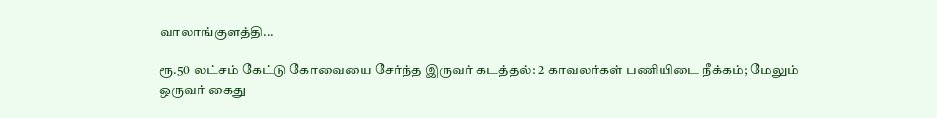வாலாங்குளத்தி...

ரூ.50 லட்சம் கேட்டு கோவையை சேர்ந்த இருவர் கடத்தல்: 2 காவலர்கள் பணியிடை நீக்கம்; மேலும் ஒருவர் கைது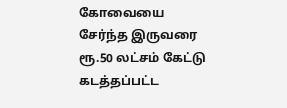கோவையை சேர்ந்த இருவரை ரூ.50 லட்சம் கேட்டு கடத்தப்பட்ட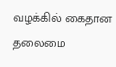வழக்கில் கைதான தலைமை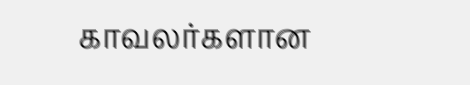காவலர்களான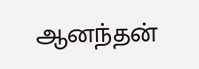ஆனந்தன்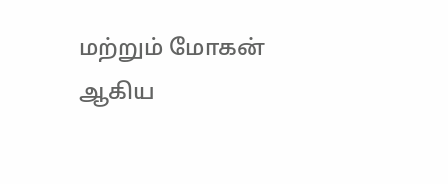மற்றும் மோகன் ஆகிய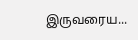இருவரைய...